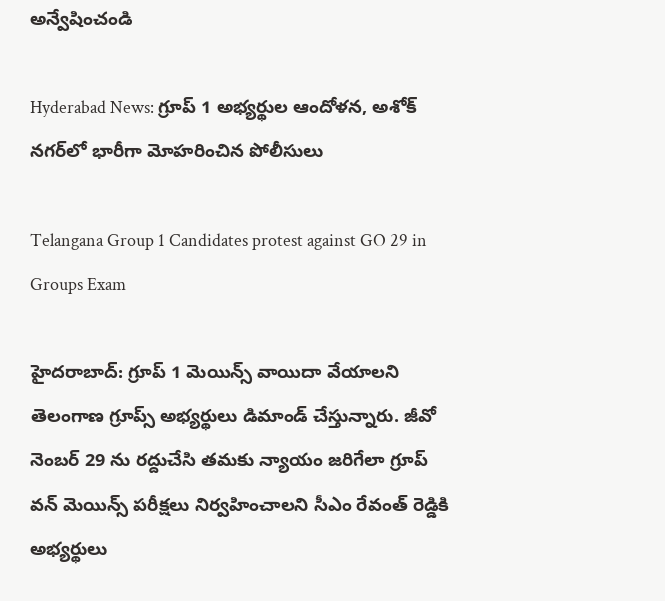అన్వేషించండి

Hyderabad News: గ్రూప్ 1 అభ్యర్థుల ఆందోళన, అశోక్ నగర్‌లో భారీగా మోహరించిన పోలీసులు

Telangana Group 1 Candidates protest against GO 29 in Groups Exam

హైదరాబాద్: గ్రూప్ 1 మెయిన్స్ వాయిదా వేయాలని తెలంగాణ గ్రూప్స్ అభ్యర్థులు డిమాండ్ చేస్తున్నారు. జీవో నెంబర్ 29 ను రద్దుచేసి తమకు న్యాయం జరిగేలా గ్రూప్ వన్ మెయిన్స్ పరీక్షలు నిర్వహించాలని సీఎం రేవంత్ రెడ్డికి అభ్యర్థులు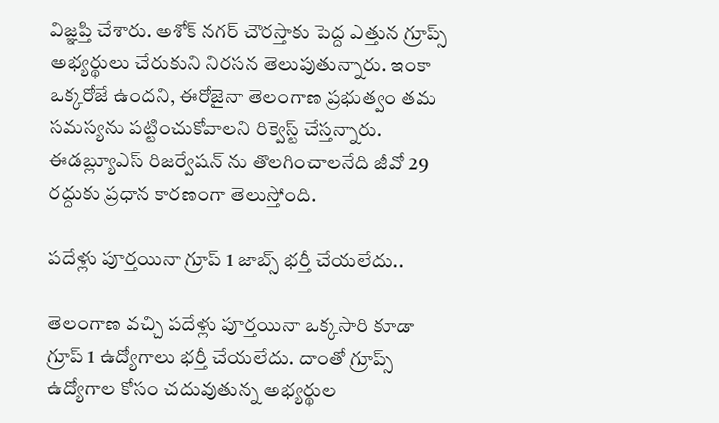విజ్ఞప్తి చేశారు. అశోక్ నగర్ చౌరస్తాకు పెద్ద ఎత్తున గ్రూప్స్ అభ్యర్థులు చేరుకుని నిరసన తెలుపుతున్నారు. ఇంకా ఒక్కరోజే ఉందని, ఈరోజైనా తెలంగాణ ప్రభుత్వం తమ సమస్యను పట్టించుకోవాలని రిక్వెస్ట్ చేస్తన్నారు. ఈడబ్ల్యూఎస్ రిజర్వేషన్ ను తొలగించాలనేది జీవో 29 రద్దుకు ప్రధాన కారణంగా తెలుస్తోంది.

పదేళ్లు పూర్తయినా గ్రూప్ 1 జాబ్స్ భర్తీ చేయలేదు..

తెలంగాణ వచ్చి పదేళ్లు పూర్తయినా ఒక్కసారి కూడా గ్రూప్ 1 ఉద్యోగాలు భర్తీ చేయలేదు. దాంతో గ్రూప్స్ ఉద్యోగాల కోసం చదువుతున్న అభ్యర్థుల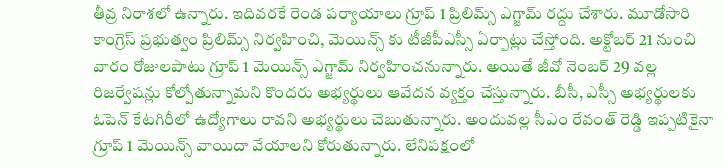తీవ్ర నిరాశలో ఉన్నారు. ఇదివరకే రెండ పర్యాయాలు గ్రూప్ 1 ప్రిలిమ్స్ ఎగ్జామ్ రద్దు చేశారు. మూడోసారి కాంగ్రెస్ ప్రభుత్వం ప్రిలిమ్స్ నిర్వహించి, మెయిన్స్ కు టీజీపీఎస్సీ ఏర్పాట్లు చేస్తోంది. అక్టోబర్ 21 నుంచి వారం రోజులపాటు గ్రూప్ 1 మెయిన్స్ ఎగ్జామ్ నిర్వహించనున్నారు. అయితే జీవో నెంబర్ 29 వల్ల రిజర్వేషన్లు కోల్పోతున్నామని కొందరు అభ్యర్థులు ఆవేదన వ్యక్తం చేస్తున్నారు. బీసీ, ఎస్సీ అభ్యర్థులకు ఓపెన్ కేటగిరీలో ఉద్యోగాలు రావని అభ్యర్థులు చెబుతున్నారు. అందువల్ల సీఎం రేవంత్ రెడ్డి ఇప్పటికైనా గ్రూప్ 1 మెయిన్స్ వాయిదా వేయాలని కోరుతున్నారు. లేనిపక్షంలో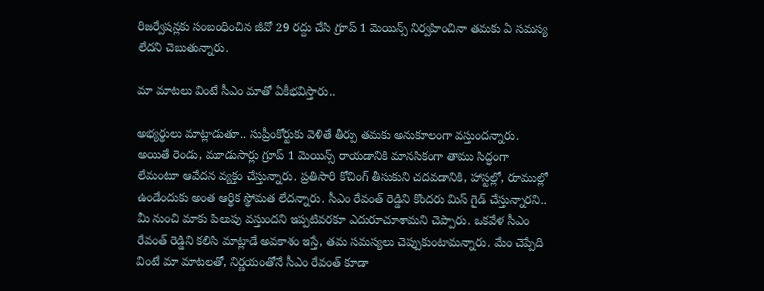రిజర్వేషన్లకు సంబంధించిన జీవో 29 రద్దు చేసి గ్రూప్ 1 మెయిన్స్ నిర్వహించినా తమకు ఏ సమస్య లేదని చెబుతున్నారు.

మా మాటలు వింటే సీఎం మాతో ఏకీభవిస్తారు..

అభ్యర్థులు మాట్లాడుతూ.. సుప్రీంకోర్టుకు వెళితే తీర్పు తమకు అనుకూలంగా వస్తుందన్నారు. అయితే రెండు, మూడుసార్లు గ్రూప్ 1 మెయిన్స్ రాయడానికి మానసికంగా తాము సిద్ధంగా లేమంటూ ఆవేదన వ్యక్తం చేస్తున్నారు. ప్రతిసారి కోచింగ్ తీసుకుని చదవడానికి, హాస్టల్లో, రూముల్లో ఉండేందుకు అంత ఆర్థిక స్థోమత లేదన్నారు. సీఎం రేవంత్ రెడ్డిని కొందరు మిస్ గైడ్ చేస్తున్నారని.. మీ నుంచి మాకు పిలుపు వస్తుందని ఇప్పటివరకూ ఎదురూచూశామని చెప్పారు. ఒకవేళ సీఎం రేవంత్ రెడ్డిని కలిసి మాట్లాడే అవకాశం ఇస్తే, తమ సమస్యలు చెప్పుకుంటామన్నారు. మేం చెప్పేది వింటే మా మాటలతో, నిర్ణయంతోనే సీఎం రేవంత్ కూడా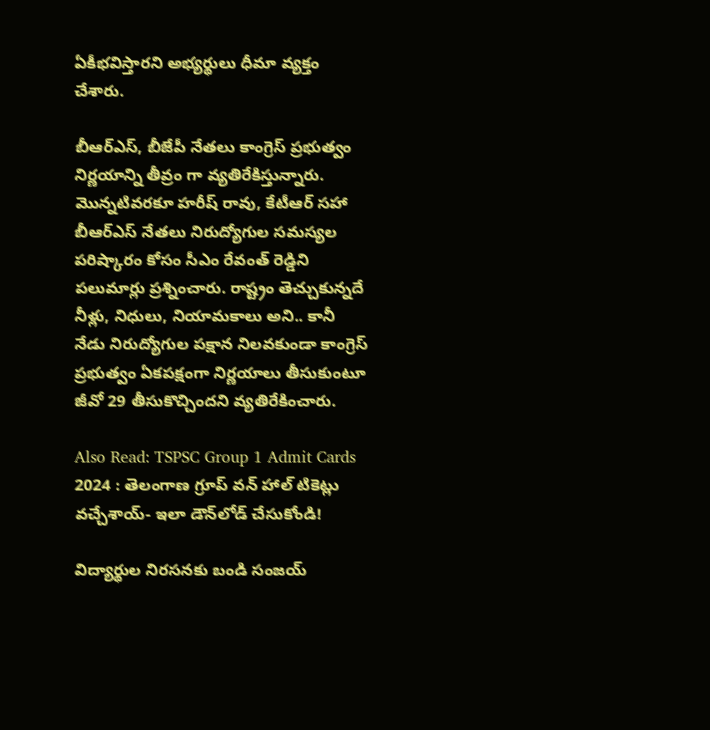ఏకీభవిస్తారని అభ్యర్థులు ధీమా వ్యక్తం చేశారు.

బీఆర్ఎస్, బీజేపీ నేతలు కాంగ్రెస్ ప్రభుత్వం నిర్ణయాన్ని తీవ్రం గా వ్యతిరేకిస్తున్నారు. మొన్నటివరకూ హరీష్ రావు, కేటీఆర్ సహా బీఆర్ఎస్ నేతలు నిరుద్యోగుల సమస్యల పరిష్కారం కోసం సీఎం రేవంత్ రెడ్డిని పలుమార్లు ప్రశ్నించారు. రాష్ట్రం తెచ్చుకున్నదే నీళ్లు, నిధులు, నియామకాలు అని.. కానీ నేడు నిరుద్యోగుల పక్షాన నిలవకుండా కాంగ్రెస్ ప్రభుత్వం ఏకపక్షంగా నిర్ణయాలు తీసుకుంటూ జీవో 29 తీసుకొచ్చిందని వ్యతిరేకించారు.

Also Read: TSPSC Group 1 Admit Cards 2024 : తెలంగాణ గ్రూప్‌ వన్‌ హాల్ టికెట్లు వచ్చేశాయ్‌- ఇలా డౌన్‌లోడ్ చేసుకోండి!

విద్యార్థుల నిరసనకు బండి సంజయ్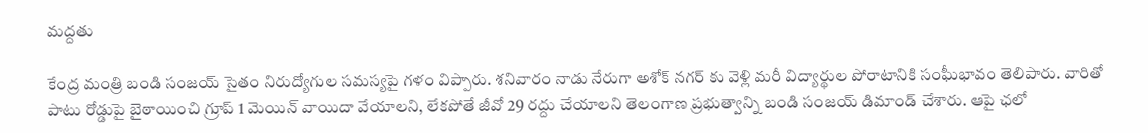మద్దతు

కేంద్ర మంత్రి బండి సంజయ్ సైతం నిరుద్యోగుల సమస్యపై గళం విప్పారు. శనివారం నాడు నేరుగా అశోక్ నగర్ కు వెళ్లి మరీ విద్యార్థుల పోరాటానికి సంఘీభావం తెలిపారు. వారితో పాటు రోడ్డుపై బైఠాయించి గ్రూప్ 1 మెయిన్ వాయిదా వేయాలని, లేకపోతే జీవో 29 రద్దు చేయాలని తెలంగాణ ప్రభుత్వాన్ని బండి సంజయ్ డిమాండ్ చేశారు. ఆపై ఛలో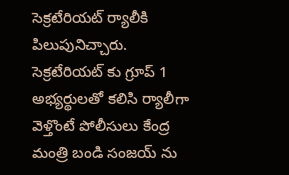సెక్రటేరియట్ ర్యాలీకి పిలుపునిచ్చారు. సెక్రటేరియట్ కు గ్రూప్ 1 అభ్యర్థులతో కలిసి ర్యాలీగా వెళ్తొంటే పోలీసులు కేంద్ర మంత్రి బండి సంజయ్ ను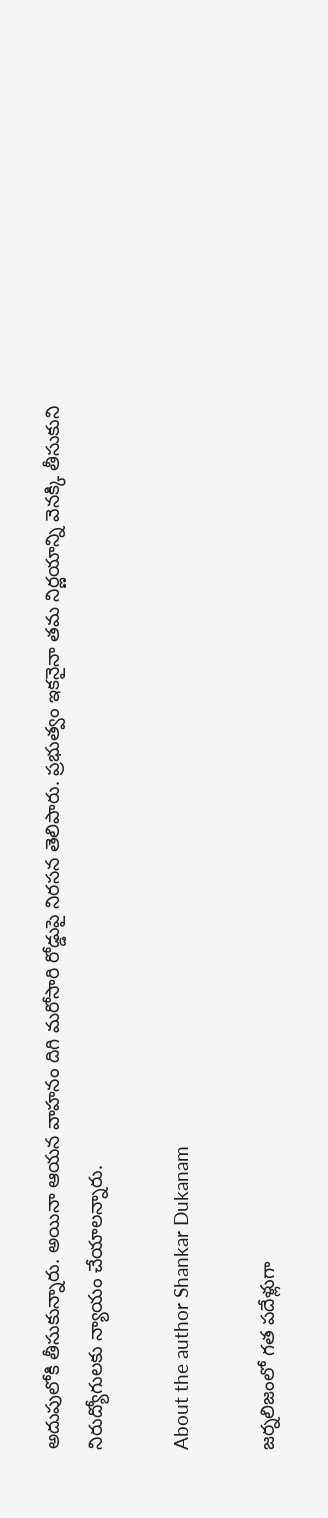అదుపులోకి తీసుకున్నారు. అయినా ఆయన వాహనం దిగి మరోసారి రోడ్డుపై నిరసన తెలిపారు. ప్రభుత్వం ఇకనైనా తమ నిర్ణయాన్ని వెనక్కి తీసుకుని నిరుద్యోగులకు న్యాయం చేయాలన్నారు.

About the author Shankar Dukanam

జర్నలిజంలో గత పదేళ్లుగా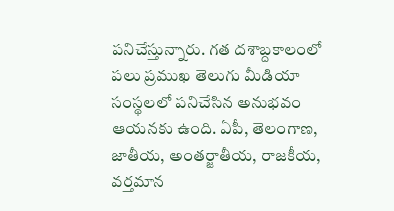పనిచేస్తున్నారు. గత దశాబ్దకాలంలో పలు ప్రముఖ తెలుగు మీడియా సంస్థలలో పనిచేసిన అనుభవం ఆయనకు ఉంది. ఏపీ, తెలంగాణ, జాతీయ, అంతర్జాతీయ, రాజకీయ, వర్తమాన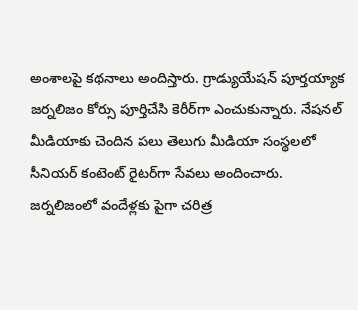అంశాలపై కథనాలు అందిస్తారు. గ్రాడ్యుయేషన్ పూర్తయ్యాక జర్నలిజం కోర్సు పూర్తిచేసి కెరీర్‌గా ఎంచుకున్నారు. నేషనల్ మీడియాకు చెందిన పలు తెలుగు మీడియా సంస్థలలో సీనియర్ కంటెంట్ రైటర్‌గా సేవలు అందించారు. జర్నలిజంలో వందేళ్లకు పైగా చరిత్ర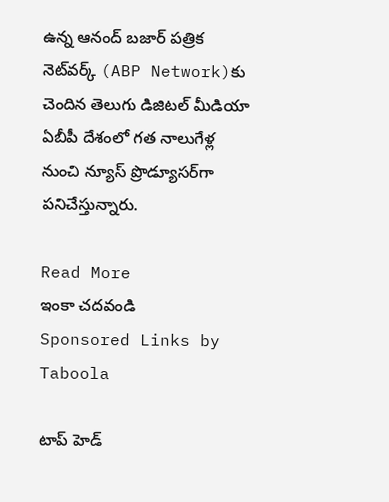ఉన్న ఆనంద్ బజార్ పత్రిక నెట్‌వర్క్ (ABP Network)కు చెందిన తెలుగు డిజిటల్ మీడియా ఏబీపీ దేశంలో గత నాలుగేళ్ల నుంచి న్యూస్ ప్రొడ్యూసర్‌గా పనిచేస్తున్నారు.

Read More
ఇంకా చదవండి
Sponsored Links by Taboola

టాప్ హెడ్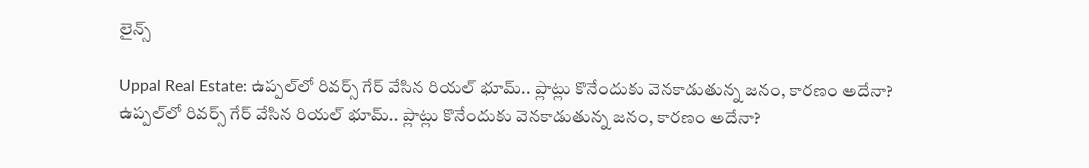లైన్స్

Uppal Real Estate: ఉప్పల్‌లో రివర్స్ గేర్ వేసిన రియల్ భూమ్.. ప్లాట్లు కొనేందుకు వెనకాడుతున్న జనం, కారణం అదేనా?
ఉప్పల్‌లో రివర్స్ గేర్ వేసిన రియల్ భూమ్.. ప్లాట్లు కొనేందుకు వెనకాడుతున్న జనం, కారణం అదేనా?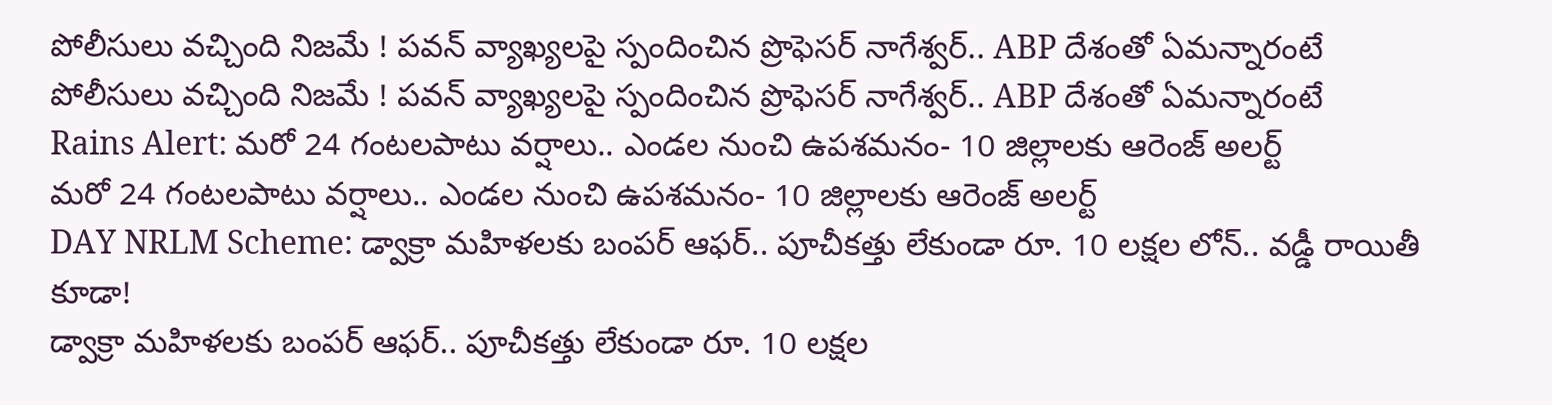పోలీసులు వచ్చింది నిజమే ! పవన్ వ్యాఖ్యలపై స్పందించిన ప్రొఫెసర్ నాగేశ్వర్.. ABP దేశంతో ఏమన్నారంటే
పోలీసులు వచ్చింది నిజమే ! పవన్ వ్యాఖ్యలపై స్పందించిన ప్రొఫెసర్ నాగేశ్వర్.. ABP దేశంతో ఏమన్నారంటే
Rains Alert: మరో 24 గంటలపాటు వర్షాలు.. ఎండల నుంచి ఉపశమనం- 10 జిల్లాలకు ఆరెంజ్ అలర్ట్
మరో 24 గంటలపాటు వర్షాలు.. ఎండల నుంచి ఉపశమనం- 10 జిల్లాలకు ఆరెంజ్ అలర్ట్
DAY NRLM Scheme: డ్వాక్రా మహిళలకు బంపర్ ఆఫర్.. పూచీకత్తు లేకుండా రూ. 10 లక్షల లోన్.. వడ్డీ రాయితీ కూడా!
డ్వాక్రా మహిళలకు బంపర్ ఆఫర్.. పూచీకత్తు లేకుండా రూ. 10 లక్షల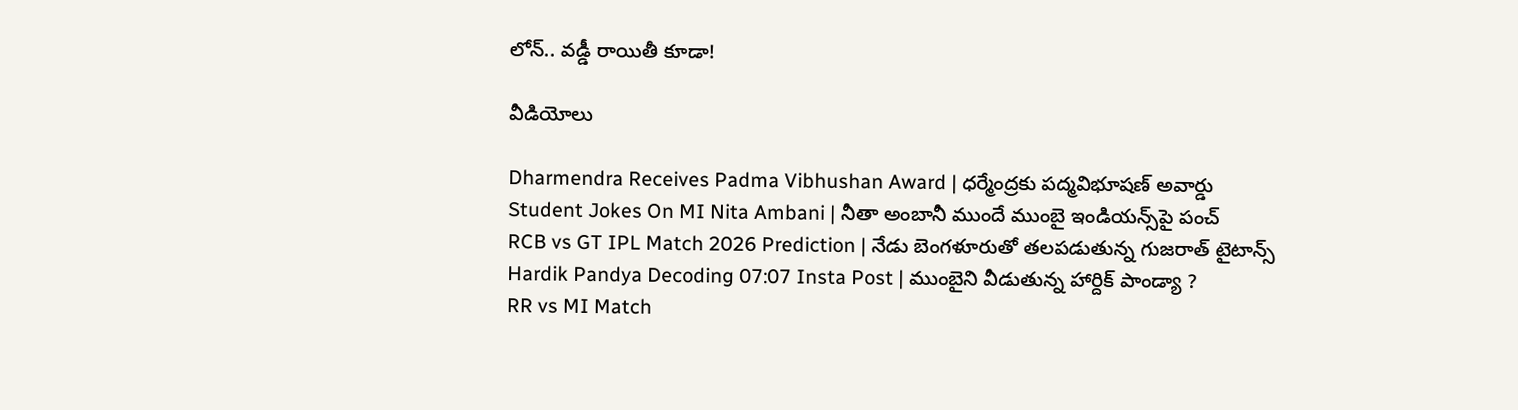లోన్.. వడ్డీ రాయితీ కూడా!

వీడియోలు

Dharmendra Receives Padma Vibhushan Award | ధర్మేంద్రకు పద్మవిభూషణ్ అవార్డు
Student Jokes On MI Nita Ambani | నీతా అంబానీ ముందే ముంబై ఇండియన్స్‌పై పంచ్
RCB vs GT IPL Match 2026 Prediction | నేడు బెంగళూరుతో తలపడుతున్న గుజరాత్ టైటాన్స్
Hardik Pandya Decoding 07:07 Insta Post | ముంబైని వీడుతున్న హార్దిక్ పాండ్యా ?
RR vs MI Match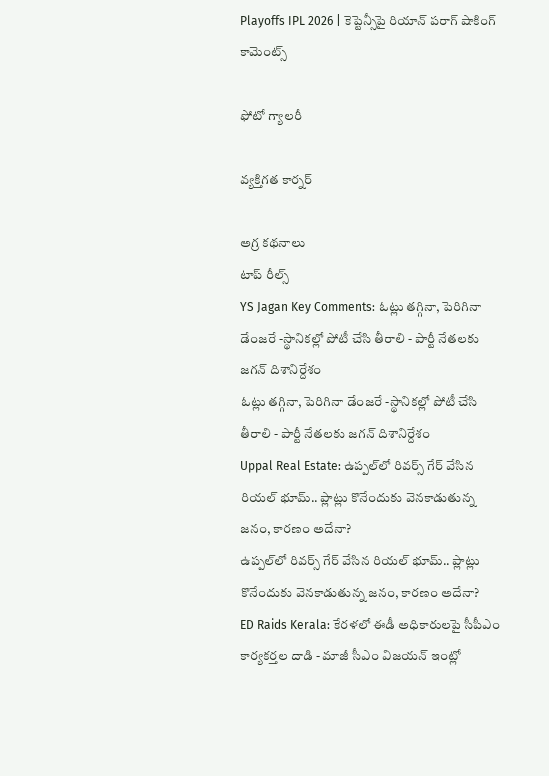Playoffs IPL 2026 | కెప్టెన్సీపై రియాన్ పరాగ్ షాకింగ్ కామెంట్స్

ఫోటో గ్యాలరీ

వ్యక్తిగత కార్నర్

అగ్ర కథనాలు
టాప్ రీల్స్
YS Jagan Key Comments: ఓట్లు తగ్గినా, పెరిగినా డేంజరే -స్థానికల్లో పోటీ చేసి తీరాలి - పార్టీ నేతలకు జగన్ దిశానిర్దేశం
ఓట్లు తగ్గినా, పెరిగినా డేంజరే -స్థానికల్లో పోటీ చేసి తీరాలి - పార్టీ నేతలకు జగన్ దిశానిర్దేశం
Uppal Real Estate: ఉప్పల్‌లో రివర్స్ గేర్ వేసిన రియల్ భూమ్.. ప్లాట్లు కొనేందుకు వెనకాడుతున్న జనం, కారణం అదేనా?
ఉప్పల్‌లో రివర్స్ గేర్ వేసిన రియల్ భూమ్.. ప్లాట్లు కొనేందుకు వెనకాడుతున్న జనం, కారణం అదేనా?
ED Raids Kerala: కేరళలో ఈడీ అధికారులపై సీపీఎం కార్యకర్తల దాడి - మాజీ సీఎం విజయన్ ఇంట్లో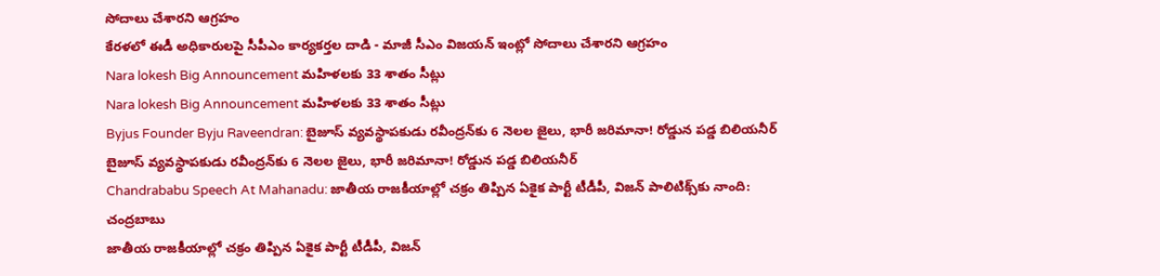సోదాలు చేశారని ఆగ్రహం
కేరళలో ఈడీ అధికారులపై సీపీఎం కార్యకర్తల దాడి - మాజీ సీఎం విజయన్ ఇంట్లో సోదాలు చేశారని ఆగ్రహం
Nara lokesh Big Announcement మహిళలకు 33 శాతం సీట్లు
Nara lokesh Big Announcement మహిళలకు 33 శాతం సీట్లు
Byjus Founder Byju Raveendran: బైజూస్ వ్యవస్థాపకుడు రవీంద్రన్‌కు 6 నెలల జైలు, భారీ జరిమానా! రోడ్డున పడ్డ బిలియనీర్
బైజూస్ వ్యవస్థాపకుడు రవీంద్రన్‌కు 6 నెలల జైలు, భారీ జరిమానా! రోడ్డున పడ్డ బిలియనీర్
Chandrababu Speech At Mahanadu: జాతీయ రాజకీయాల్లో చక్రం తిప్పిన ఏకైక పార్టీ టీడీపీ, విజన్ పాలిటిక్స్‌కు నాంది: చంద్రబాబు
జాతీయ రాజకీయాల్లో చక్రం తిప్పిన ఏకైక పార్టీ టీడీపీ, విజన్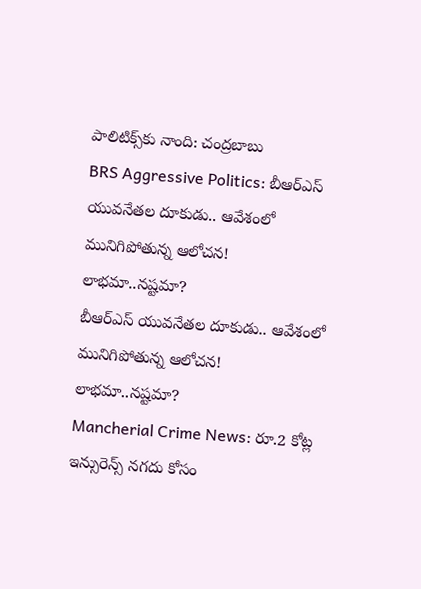పాలిటిక్స్‌కు నాంది: చంద్రబాబు
BRS Aggressive Politics: బీఆర్ఎస్ యువనేతల దూకుడు.. ఆవేశంలో మునిగిపోతున్న ఆలోచన! లాభమా..నష్టమా?
బీఆర్ఎస్ యువనేతల దూకుడు.. ఆవేశంలో మునిగిపోతున్న ఆలోచన! లాభమా..నష్టమా?
Mancherial Crime News: రూ.2 కోట్ల ఇన్సురెన్స్ నగదు కోసం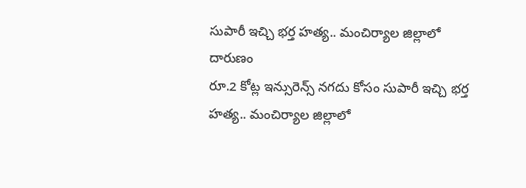సుపారీ ఇచ్చి భర్త హత్య.. మంచిర్యాల జిల్లాలో దారుణం
రూ.2 కోట్ల ఇన్సురెన్స్ నగదు కోసం సుపారీ ఇచ్చి భర్త హత్య.. మంచిర్యాల జిల్లాలో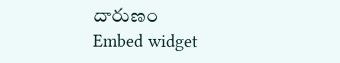దారుణం
Embed widget